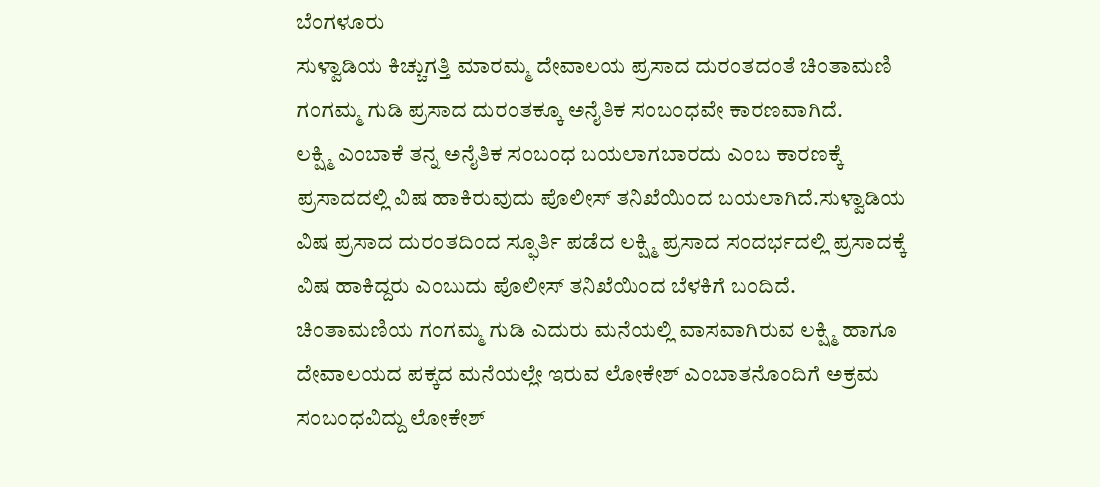ಬೆಂಗಳೂರು
ಸುಳ್ವಾಡಿಯ ಕಿಚ್ಚುಗತ್ತಿ ಮಾರಮ್ಮ ದೇವಾಲಯ ಪ್ರಸಾದ ದುರಂತದಂತೆ ಚಿಂತಾಮಣಿ ಗಂಗಮ್ಮ ಗುಡಿ ಪ್ರಸಾದ ದುರಂತಕ್ಕೂ ಅನೈತಿಕ ಸಂಬಂಧವೇ ಕಾರಣವಾಗಿದೆ.
ಲಕ್ಷ್ಮಿ ಎಂಬಾಕೆ ತನ್ನ ಅನೈತಿಕ ಸಂಬಂಧ ಬಯಲಾಗಬಾರದು ಎಂಬ ಕಾರಣಕ್ಕೆ ಪ್ರಸಾದದಲ್ಲಿ ವಿಷ ಹಾಕಿರುವುದು ಪೊಲೀಸ್ ತನಿಖೆಯಿಂದ ಬಯಲಾಗಿದೆ.ಸುಳ್ವಾಡಿಯ ವಿಷ ಪ್ರಸಾದ ದುರಂತದಿಂದ ಸ್ಫೂರ್ತಿ ಪಡೆದ ಲಕ್ಷ್ಮಿ ಪ್ರಸಾದ ಸಂದರ್ಭದಲ್ಲಿ ಪ್ರಸಾದಕ್ಕೆ ವಿಷ ಹಾಕಿದ್ದರು ಎಂಬುದು ಪೊಲೀಸ್ ತನಿಖೆಯಿಂದ ಬೆಳಕಿಗೆ ಬಂದಿದೆ.
ಚಿಂತಾಮಣಿಯ ಗಂಗಮ್ಮ ಗುಡಿ ಎದುರು ಮನೆಯಲ್ಲಿ ವಾಸವಾಗಿರುವ ಲಕ್ಷ್ಮಿ ಹಾಗೂ ದೇವಾಲಯದ ಪಕ್ಕದ ಮನೆಯಲ್ಲೇ ಇರುವ ಲೋಕೇಶ್ ಎಂಬಾತನೊಂದಿಗೆ ಅಕ್ರಮ ಸಂಬಂಧವಿದ್ದು ಲೋಕೇಶ್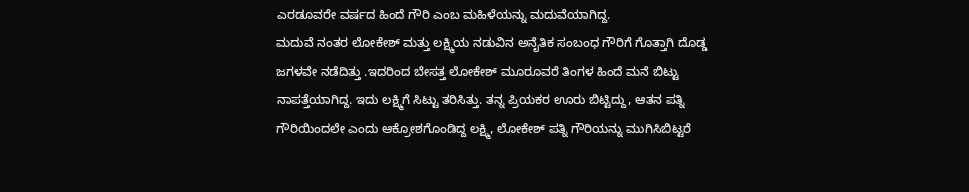ಎರಡೂವರೇ ವರ್ಷದ ಹಿಂದೆ ಗೌರಿ ಎಂಬ ಮಹಿಳೆಯನ್ನು ಮದುವೆಯಾಗಿದ್ದ.
ಮದುವೆ ನಂತರ ಲೋಕೇಶ್ ಮತ್ತು ಲಕ್ಷ್ಮಿಯ ನಡುವಿನ ಅನೈತಿಕ ಸಂಬಂಧ ಗೌರಿಗೆ ಗೊತ್ತಾಗಿ ದೊಡ್ಡ ಜಗಳವೇ ನಡೆದಿತ್ತು .ಇದರಿಂದ ಬೇಸತ್ತ ಲೋಕೇಶ್ ಮೂರೂವರೆ ತಿಂಗಳ ಹಿಂದೆ ಮನೆ ಬಿಟ್ಟು ನಾಪತ್ತೆಯಾಗಿದ್ದ. ಇದು ಲಕ್ಷ್ಮಿಗೆ ಸಿಟ್ಟು ತರಿಸಿತ್ತು. ತನ್ನ ಪ್ರಿಯಕರ ಊರು ಬಿಟ್ಟಿದ್ದು, ಆತನ ಪತ್ನಿ ಗೌರಿಯಿಂದಲೇ ಎಂದು ಆಕ್ರೋಶಗೊಂಡಿದ್ದ ಲಕ್ಷ್ಮಿ, ಲೋಕೇಶ್ ಪತ್ನಿ ಗೌರಿಯನ್ನು ಮುಗಿಸಿಬಿಟ್ಟರೆ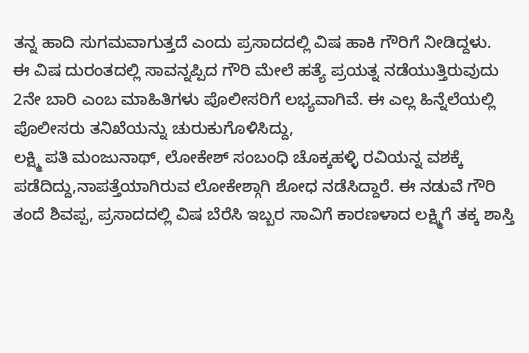ತನ್ನ ಹಾದಿ ಸುಗಮವಾಗುತ್ತದೆ ಎಂದು ಪ್ರಸಾದದಲ್ಲಿ ವಿಷ ಹಾಕಿ ಗೌರಿಗೆ ನೀಡಿದ್ದಳು.
ಈ ವಿಷ ದುರಂತದಲ್ಲಿ ಸಾವನ್ನಪ್ಪಿದ ಗೌರಿ ಮೇಲೆ ಹತ್ಯೆ ಪ್ರಯತ್ನ ನಡೆಯುತ್ತಿರುವುದು 2ನೇ ಬಾರಿ ಎಂಬ ಮಾಹಿತಿಗಳು ಪೊಲೀಸರಿಗೆ ಲಭ್ಯವಾಗಿವೆ. ಈ ಎಲ್ಲ ಹಿನ್ನೆಲೆಯಲ್ಲಿ ಪೊಲೀಸರು ತನಿಖೆಯನ್ನು ಚುರುಕುಗೊಳಿಸಿದ್ದು,
ಲಕ್ಷ್ಮಿ ಪತಿ ಮಂಜುನಾಥ್, ಲೋಕೇಶ್ ಸಂಬಂಧಿ ಚೊಕ್ಕಹಳ್ಳಿ ರವಿಯನ್ನ ವಶಕ್ಕೆ ಪಡೆದಿದ್ದು,ನಾಪತ್ತೆಯಾಗಿರುವ ಲೋಕೇಶ್ಗಾಗಿ ಶೋಧ ನಡೆಸಿದ್ದಾರೆ. ಈ ನಡುವೆ ಗೌರಿ ತಂದೆ ಶಿವಪ್ಪ, ಪ್ರಸಾದದಲ್ಲಿ ವಿಷ ಬೆರೆಸಿ ಇಬ್ಬರ ಸಾವಿಗೆ ಕಾರಣಳಾದ ಲಕ್ಷ್ಮಿಗೆ ತಕ್ಕ ಶಾಸ್ತಿ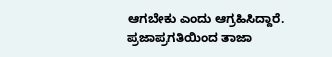ಆಗಬೇಕು ಎಂದು ಆಗ್ರಹಿಸಿದ್ದಾರೆ.
ಪ್ರಜಾಪ್ರಗತಿಯಿಂದ ತಾಜಾ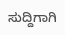ಸುದ್ದಿಗಾಗಿ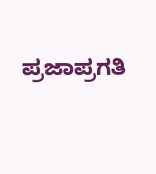ಪ್ರಜಾಪ್ರಗತಿ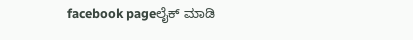facebook pageಲೈಕ್ ಮಾಡಿ